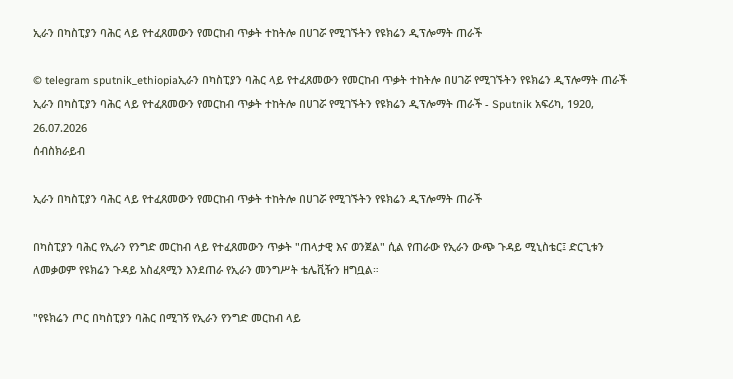ኢራን በካስፒያን ባሕር ላይ የተፈጸመውን የመርከብ ጥቃት ተከትሎ በሀገሯ የሚገኙትን የዩክሬን ዲፕሎማት ጠራች

© telegram sputnik_ethiopiaኢራን በካስፒያን ባሕር ላይ የተፈጸመውን የመርከብ ጥቃት ተከትሎ በሀገሯ የሚገኙትን የዩክሬን ዲፕሎማት ጠራች
ኢራን በካስፒያን ባሕር ላይ የተፈጸመውን የመርከብ ጥቃት ተከትሎ በሀገሯ የሚገኙትን የዩክሬን ዲፕሎማት ጠራች - Sputnik አፍሪካ, 1920, 26.07.2026
ሰብስክራይብ

ኢራን በካስፒያን ባሕር ላይ የተፈጸመውን የመርከብ ጥቃት ተከትሎ በሀገሯ የሚገኙትን የዩክሬን ዲፕሎማት ጠራች

በካስፒያን ባሕር የኢራን የንግድ መርከብ ላይ የተፈጸመውን ጥቃት "ጠላታዊ እና ወንጀል" ሲል የጠራው የኢራን ውጭ ጉዳይ ሚኒስቴር፤ ድርጊቱን ለመቃወም የዩክሬን ጉዳይ አስፈጻሚን እንደጠራ የኢራን መንግሥት ቴሌቪዥን ዘግቧል።

"የዩክሬን ጦር በካስፒያን ባሕር በሚገኝ የኢራን የንግድ መርከብ ላይ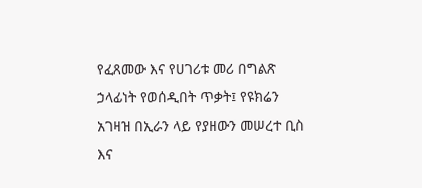የፈጸመው እና የሀገሪቱ መሪ በግልጽ ኃላፊነት የወሰዲበት ጥቃት፤ የዩክሬን አገዛዝ በኢራን ላይ የያዘውን መሠረተ ቢስ እና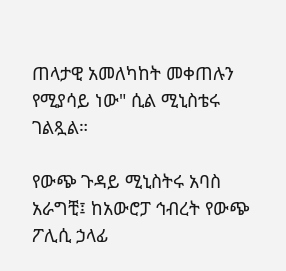ጠላታዊ አመለካከት መቀጠሉን የሚያሳይ ነው" ሲል ሚኒስቴሩ ገልጿል።

የውጭ ጉዳይ ሚኒስትሩ አባስ አራግቺ፤ ከአውሮፓ ኅብረት የውጭ ፖሊሲ ኃላፊ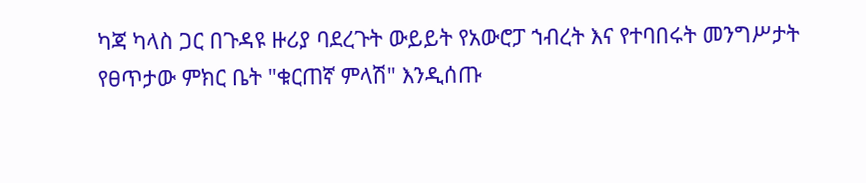ካጃ ካላስ ጋር በጉዳዩ ዙሪያ ባደረጉት ውይይት የአውሮፓ ኀብረት እና የተባበሩት መንግሥታት የፀጥታው ምክር ቤት "ቁርጠኛ ምላሽ" እንዲሰጡ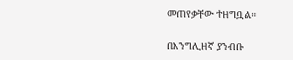መጠየቃቸው ተዘግቧል።

በእንግሊዘኛ ያንብቡ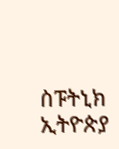ስፑትኒክ ኢትዮጵያ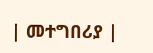| መተግበሪያ |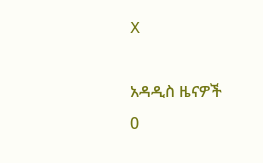X

አዳዲስ ዜናዎች
0